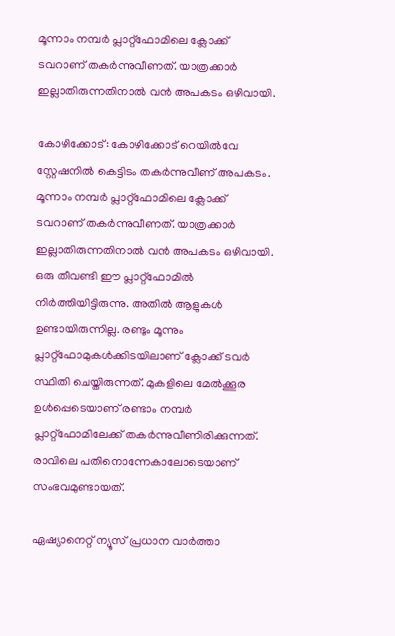മൂന്നാം നമ്പർ പ്ലാറ്റ്ഫോമിലെ ക്ലോക്ക് ടവറാണ് തകർന്നുവീണത്. യാത്രക്കാർ ഇല്ലാതിരുന്നതിനാൽ വൻ അപകടം ഒഴിവായി.

കോഴിക്കോട്: കോഴിക്കോട് റെയിൽവേ സ്റ്റേഷനിൽ കെട്ടിടം തകർന്നുവീണ് അപകടം. മൂന്നാം നമ്പർ പ്ലാറ്റ്ഫോമിലെ ക്ലോക്ക് ടവറാണ് തകർന്നുവീണത്. യാത്രക്കാർ ഇല്ലാതിരുന്നതിനാൽ വൻ അപകടം ഒഴിവായി. ഒരു തീവണ്ടി ഈ പ്ലാറ്റ്ഫോമിൽ നിര്‍ത്തിയിട്ടിരുന്നു. അതിൽ ആളുകള്‍ ഉണ്ടായിരുന്നില്ല. രണ്ടും മൂന്നും പ്ലാറ്റ്ഫോമുകള്‍ക്കിടയിലാണ് ക്ലോക്ക് ടവര്‍ സ്ഥിതി ചെയ്തിരുന്നത്. മുകളിലെ മേൽക്കൂര ഉള്‍പ്പെടെയാണ് രണ്ടാം നമ്പര്‍ പ്ലാറ്റ്ഫോമിലേക്ക് തകര്‍ന്നുവീണിരിക്കുന്നത്. രാവിലെ പതിനൊന്നേകാലോടെയാണ് സംഭവമുണ്ടായത്.

ഏഷ്യാനെറ്റ് ന്യൂസ് പ്രധാന വാർത്താ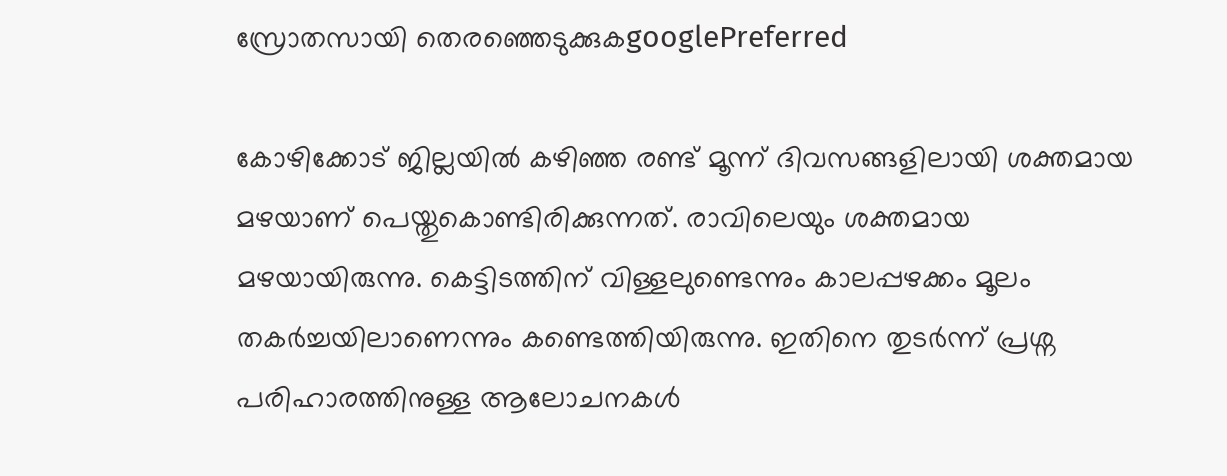സ്രോതസായി തെരഞ്ഞെടുക്കുകgooglePreferred

കോഴിക്കോട് ജില്ലയിൽ കഴിഞ്ഞ രണ്ട് മൂന്ന് ദിവസങ്ങളിലായി ശക്തമായ മഴയാണ് പെയ്തുകൊണ്ടിരിക്കുന്നത്. രാവിലെയും ശക്തമായ മഴയായിരുന്നു. കെട്ടിടത്തിന് വിള്ളലുണ്ടെന്നും കാലപ്പഴക്കം മൂലം തകര്‍ച്ചയിലാണെന്നും കണ്ടെത്തിയിരുന്നു. ഇതിനെ തുടര്‍ന്ന് പ്രശ്ന പരിഹാരത്തിനുള്ള ആലോചനകള്‍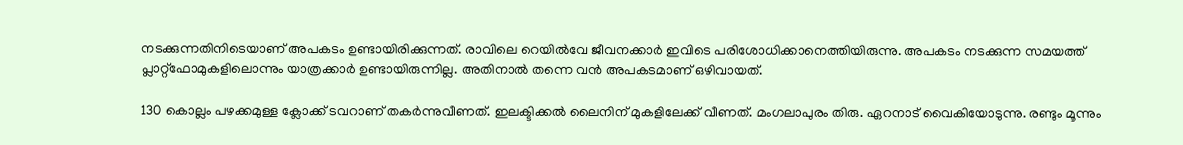നടക്കുന്നതിനിടെയാണ് അപകടം ഉണ്ടായിരിക്കുന്നത്. രാവിലെ റെയിൽവേ ജീവനക്കാര്‍ ഇവിടെ പരിശോധിക്കാനെത്തിയിരുന്നു. അപകടം നടക്കുന്ന സമയത്ത് പ്ലാറ്റ്ഫോമുകളിലൊന്നും യാത്രക്കാര്‍ ഉണ്ടായിരുന്നില്ല. അതിനാൽ തന്നെ വൻ അപകടമാണ് ഒഴിവായത്.

130 കൊല്ലം പഴക്കമുള്ള ക്ലോക്ക് ടവറാണ് തകര്‍ന്നുവീണത്. ഇലക്ടിക്കൽ ലൈനിന് മുകളിലേക്ക് വീണത്. മംഗലാപുരം തിരു. ഏറനാട് വൈകിയോടുന്നു. രണ്ടും മൂന്നും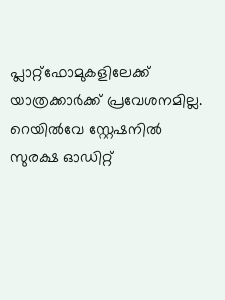പ്ലാറ്റ്ഫോമുകളിലേക്ക് യാത്രക്കാര്‍ക്ക് പ്രവേശനമില്ല. റെയിൽവേ സ്റ്റേഷനിൽ സുരക്ഷ ഓഡിറ്റ്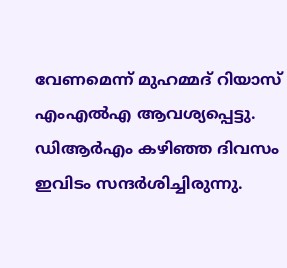വേണമെന്ന് മുഹമ്മദ് റിയാസ് എംഎൽഎ ആവശ്യപ്പെട്ടു. ഡിആര്‍എം കഴിഞ്ഞ ദിവസം ഇവിടം സന്ദർശിച്ചിരുന്നു.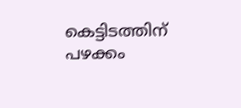കെട്ടിടത്തിന് പഴക്കം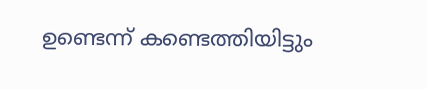ഉണ്ടെന്ന് കണ്ടെത്തിയിട്ടും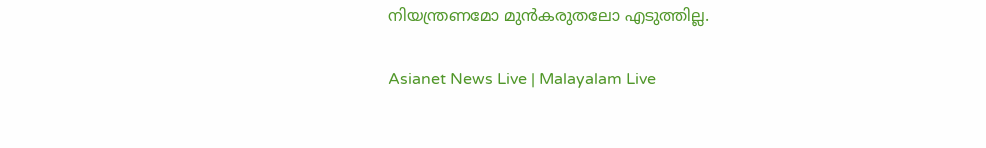നിയന്ത്രണമോ മുൻകരുതലോ എടുത്തില്ല.

Asianet News Live | Malayalam Live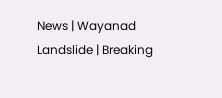News | Wayanad Landslide | Breaking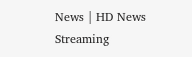News | HD News Streaming